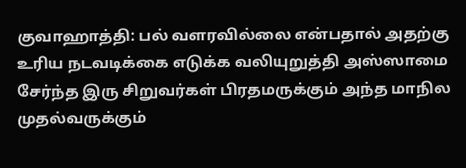குவாஹாத்தி: பல் வளரவில்லை என்பதால் அதற்கு உரிய நடவடிக்கை எடுக்க வலியுறுத்தி அஸ்ஸாமை சேர்ந்த இரு சிறுவர்கள் பிரதமருக்கும் அந்த மாநில முதல்வருக்கும்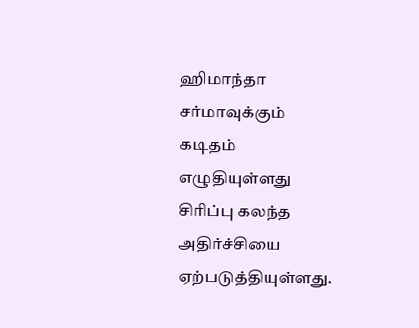ஹிமாந்தா சர்மாவுக்கும் கடிதம் எழுதியுள்ளது சிரிப்பு கலந்த அதிர்ச்சியை ஏற்படுத்தியுள்ளது.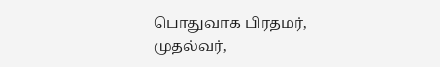பொதுவாக பிரதமர், முதல்வர்,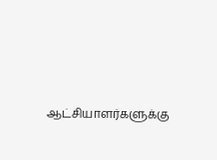ஆட்சியாளர்களுக்கு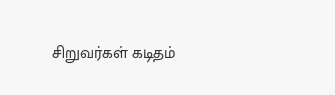சிறுவர்கள் கடிதம்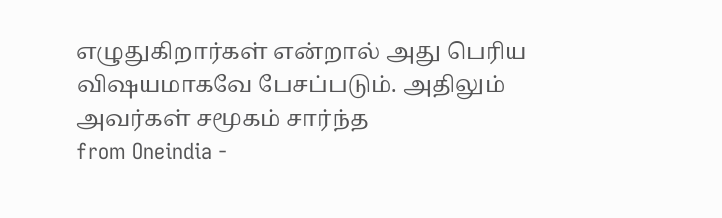எழுதுகிறார்கள் என்றால் அது பெரிய விஷயமாகவே பேசப்படும். அதிலும் அவர்கள் சமூகம் சார்ந்த
from Oneindia -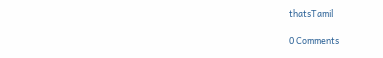thatsTamil

0 Comments